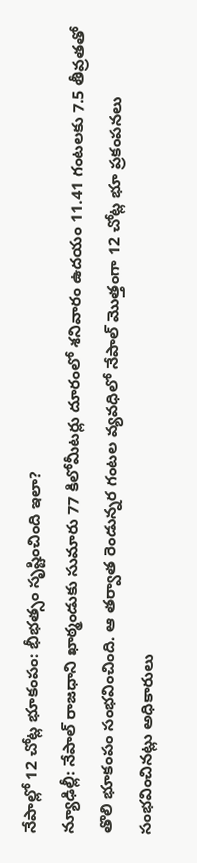నేపాల్లో 12 చోట్ల భూకంపం: భీభత్సం సృష్టించింది ఇలా?
న్యూఢిల్లీ: నేపాల్ రాజధాని ఖాఠ్మండుకు సుమారు 77 కిలోమీటర్లు దూరంలో శనివారం ఉదయం 11.41 గంటలకు 7.5 తీవ్రతతో తొలి భూకంపం సంభవించింది. ఆ తర్వాత రెండున్నర గంటల వ్యవధిలో నేపాల్ మొత్తంగా 12 చోట్ల భూ ప్రకంపనలు సంభవించినట్లు అధికారులు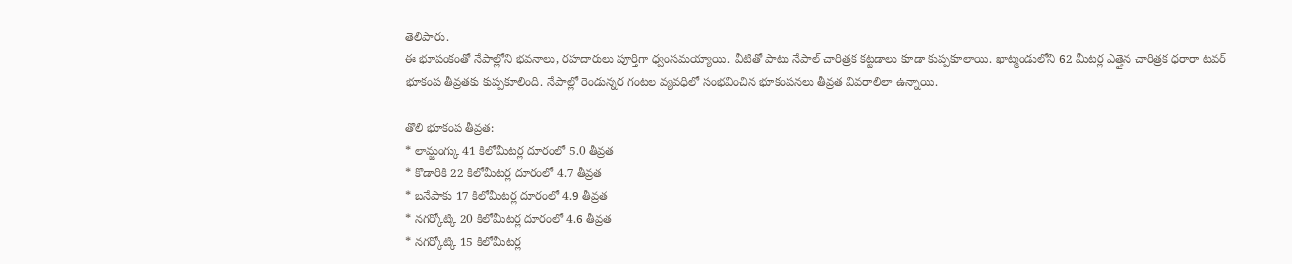తెలిపారు.
ఈ భూపంకంతో నేపాల్లోని భవనాలు, రహదారులు పూర్తిగా ధ్వంసమయ్యాయి. వీటితో పాటు నేపాల్ చారిత్రక కట్టడాలు కూడా కుప్పకూలాయి. ఖాట్మండులోని 62 మీటర్ల ఎత్తైన చారిత్రక ధరారా టవర్ భూకంప తీవ్రతకు కుప్పకూలింది. నేపాల్లో రెండున్నర గంటల వ్యవధిలో సంభవించిన భూకంపనలు తీవ్రత వివరాలిలా ఉన్నాయి.

తొలి భూకంప తీవ్రత:
* లామ్జంగ్కు 41 కిలోమీటర్ల దూరంలో 5.0 తీవ్రత
* కొడారికి 22 కిలోమీటర్ల దూరంలో 4.7 తీవ్రత
* బనేపాకు 17 కిలోమీటర్ల దూరంలో 4.9 తీవ్రత
* నగర్కోట్కి 20 కిలోమీటర్ల దూరంలో 4.6 తీవ్రత
* నగర్కోట్కి 15 కిలోమీటర్ల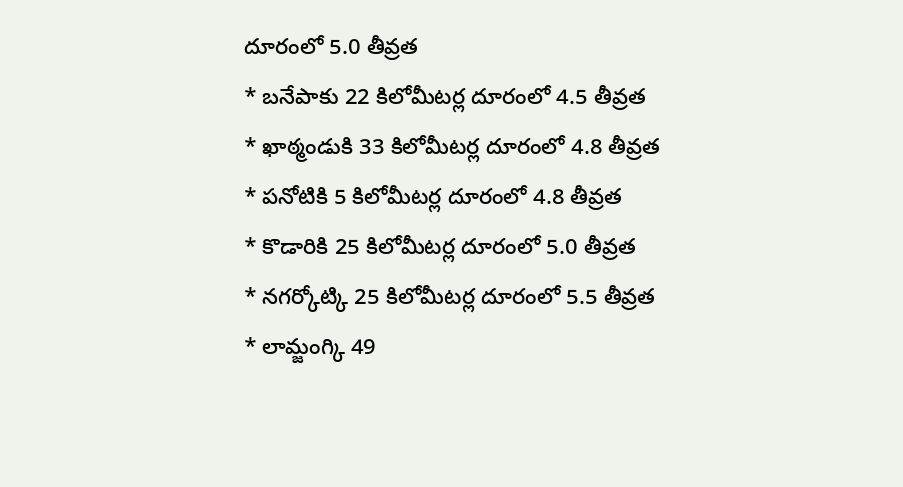దూరంలో 5.0 తీవ్రత
* బనేపాకు 22 కిలోమీటర్ల దూరంలో 4.5 తీవ్రత
* ఖాఠ్మండుకి 33 కిలోమీటర్ల దూరంలో 4.8 తీవ్రత
* పనోటికి 5 కిలోమీటర్ల దూరంలో 4.8 తీవ్రత
* కొడారికి 25 కిలోమీటర్ల దూరంలో 5.0 తీవ్రత
* నగర్కోట్కి 25 కిలోమీటర్ల దూరంలో 5.5 తీవ్రత
* లామ్జంగ్కి 49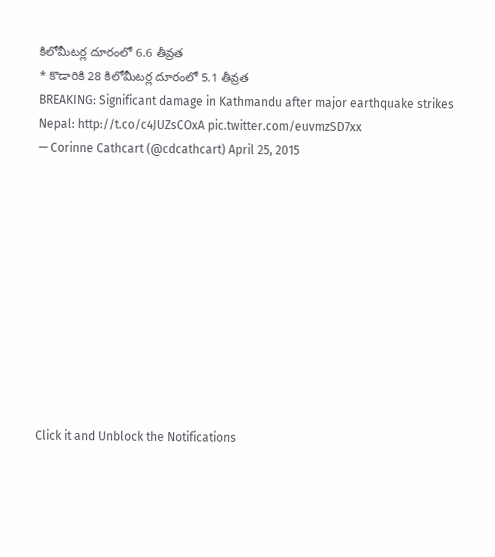కిలోమీటర్ల దూరంలో 6.6 తీవ్రత
* కొడారికి 28 కిలోమీటర్ల దూరంలో 5.1 తీవ్రత
BREAKING: Significant damage in Kathmandu after major earthquake strikes Nepal: http://t.co/c4JUZsCOxA pic.twitter.com/euvmzSD7xx
— Corinne Cathcart (@cdcathcart) April 25, 2015











Click it and Unblock the Notifications